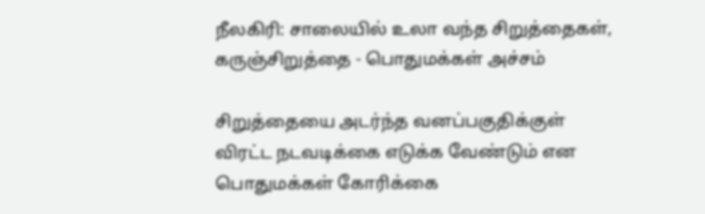நீலகிரி: சாலையில் உலா வந்த சிறுத்தைகள், கருஞ்சிறுத்தை - பொதுமக்கள் அச்சம்

சிறுத்தையை அடர்ந்த வனப்பகுதிக்குள் விரட்ட நடவடிக்கை எடுக்க வேண்டும் என பொதுமக்கள் கோரிக்கை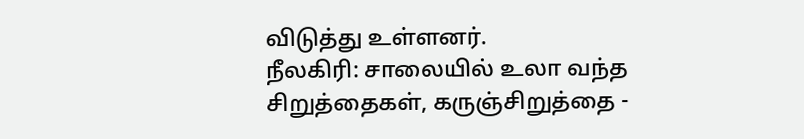விடுத்து உள்ளனர்.
நீலகிரி: சாலையில் உலா வந்த சிறுத்தைகள், கருஞ்சிறுத்தை -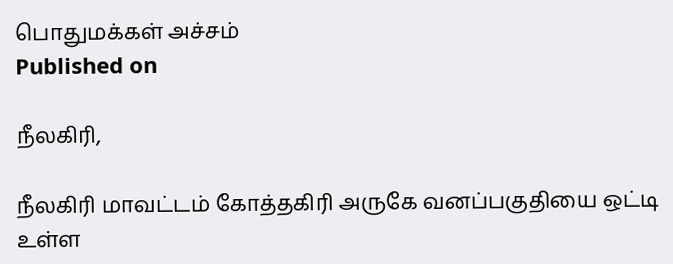பொதுமக்கள் அச்சம்
Published on

நீலகிரி,

நீலகிரி மாவட்டம் கோத்தகிரி அருகே வனப்பகுதியை ஒட்டி உள்ள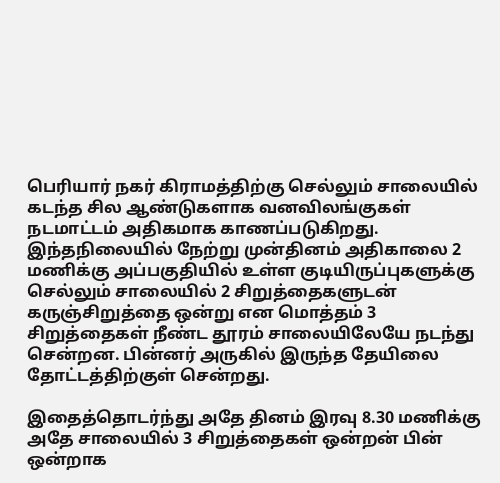பெரியார் நகர் கிராமத்திற்கு செல்லும் சாலையில் கடந்த சில ஆண்டுகளாக வனவிலங்குகள் நடமாட்டம் அதிகமாக காணப்படுகிறது. இந்தநிலையில் நேற்று முன்தினம் அதிகாலை 2 மணிக்கு அப்பகுதியில் உள்ள குடியிருப்புகளுக்கு செல்லும் சாலையில் 2 சிறுத்தைகளுடன் கருஞ்சிறுத்தை ஒன்று என மொத்தம் 3 சிறுத்தைகள் நீண்ட தூரம் சாலையிலேயே நடந்து சென்றன. பின்னர் அருகில் இருந்த தேயிலை தோட்டத்திற்குள் சென்றது.

இதைத்தொடர்ந்து அதே தினம் இரவு 8.30 மணிக்கு அதே சாலையில் 3 சிறுத்தைகள் ஒன்றன் பின் ஒன்றாக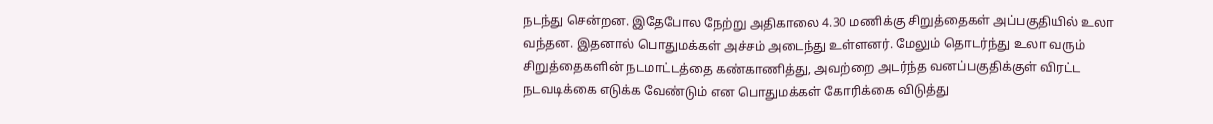நடந்து சென்றன. இதேபோல நேற்று அதிகாலை 4.30 மணிக்கு சிறுத்தைகள் அப்பகுதியில் உலா வந்தன. இதனால் பொதுமக்கள் அச்சம் அடைந்து உள்ளனர். மேலும் தொடர்ந்து உலா வரும் சிறுத்தைகளின் நடமாட்டத்தை கண்காணித்து, அவற்றை அடர்ந்த வனப்பகுதிக்குள் விரட்ட நடவடிக்கை எடுக்க வேண்டும் என பொதுமக்கள் கோரிக்கை விடுத்து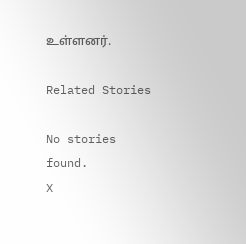உள்ளனர்.

Related Stories

No stories found.
X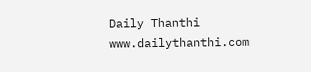Daily Thanthi
www.dailythanthi.com